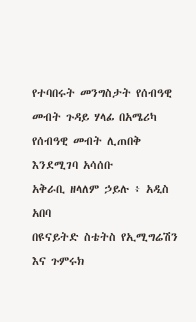የተባበሩት መንግስታት የሰብዓዊ መብት ጉዳይ ሃላፊ በአሜሪካ የሰብዓዊ መብት ሊጠበቅ እንደሚገባ አሳሰቡ
አቅራቢ ዘላለም ኃይሉ ፥ አዲስ አበባ
በዩናይትድ ስቴትስ የኢሚግሬሽን እና ጉምሩክ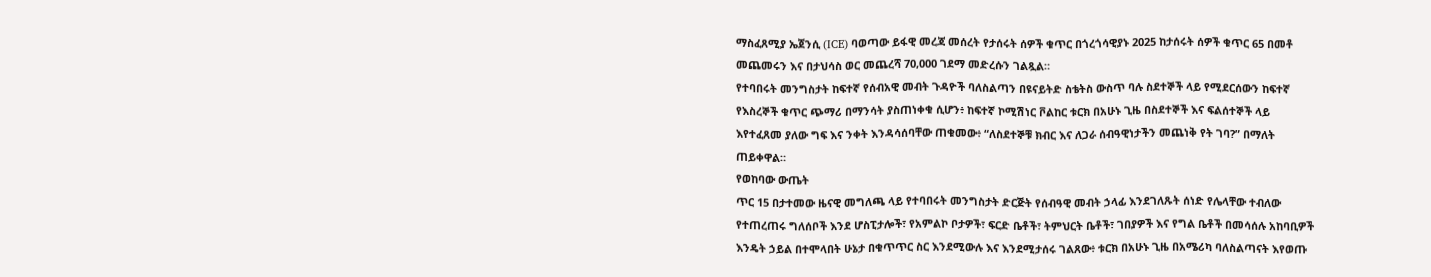ማስፈጸሚያ ኤጀንሲ (ICE) ባወጣው ይፋዊ መረጃ መሰረት የታሰሩት ሰዎች ቁጥር በጎረጎሳዊያኑ 2025 ከታሰሩት ሰዎች ቁጥር 65 በመቶ መጨመሩን እና በታህሳስ ወር መጨረሻ 70,000 ገደማ መድረሱን ገልጿል።
የተባበሩት መንግስታት ከፍተኛ የሰብአዊ መብት ጉዳዮች ባለስልጣን በዩናይትድ ስቴትስ ውስጥ ባሉ ስደተኞች ላይ የሚደርሰውን ከፍተኛ የእስረኞች ቁጥር ጭማሪ በማንሳት ያስጠነቀቁ ሲሆን፥ ከፍተኛ ኮሚሽነር ቮልከር ቱርክ በአሁኑ ጊዜ በስደተኞች እና ፍልሰተኞች ላይ እየተፈጸመ ያለው ግፍ እና ንቀት እንዳሳሰባቸው ጠቁመው፥ “ለስደተኞቹ ክብር እና ለጋራ ሰብዓዊነታችን መጨነቅ የት ገባ?” በማለት ጠይቀዋል።
የወከባው ውጤት
ጥር 15 በታተመው ዜናዊ መግለጫ ላይ የተባበሩት መንግስታት ድርጅት የሰብዓዊ መብት ኃላፊ እንደገለጹት ሰነድ የሌላቸው ተብለው የተጠረጠሩ ግለሰቦች እንደ ሆስፒታሎች፣ የአምልኮ ቦታዎች፣ ፍርድ ቤቶች፣ ትምህርት ቤቶች፣ ገበያዎች እና የግል ቤቶች በመሳሰሉ አከባቢዎች እንዴት ኃይል በተሞላበት ሁኔታ በቁጥጥር ስር እንደሚውሉ እና እንደሚታሰሩ ገልጸው፥ ቱርክ በአሁኑ ጊዜ በአሜሪካ ባለስልጣናት እየወጡ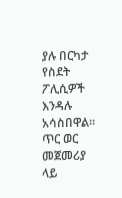ያሉ በርካታ የስደት ፖሊሲዎች እንዳሉ አሳስበዋል።
ጥር ወር መጀመሪያ ላይ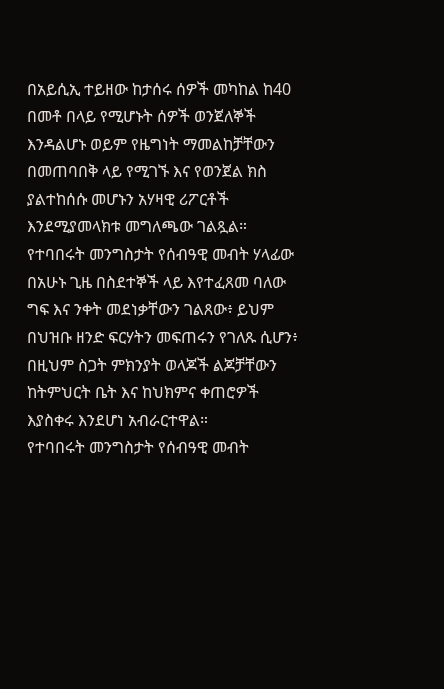በአይሲኢ ተይዘው ከታሰሩ ሰዎች መካከል ከ40 በመቶ በላይ የሚሆኑት ሰዎች ወንጀለኞች እንዳልሆኑ ወይም የዜግነት ማመልከቻቸውን በመጠባበቅ ላይ የሚገኙ እና የወንጀል ክስ ያልተከሰሱ መሆኑን አሃዛዊ ሪፖርቶች እንደሚያመላክቱ መግለጫው ገልጿል።
የተባበሩት መንግስታት የሰብዓዊ መብት ሃላፊው በአሁኑ ጊዜ በስደተኞች ላይ እየተፈጸመ ባለው ግፍ እና ንቀት መደነቃቸውን ገልጸው፥ ይህም በህዝቡ ዘንድ ፍርሃትን መፍጠሩን የገለጹ ሲሆን፥ በዚህም ስጋት ምክንያት ወላጆች ልጆቻቸውን ከትምህርት ቤት እና ከህክምና ቀጠሮዎች እያስቀሩ እንደሆነ አብራርተዋል።
የተባበሩት መንግስታት የሰብዓዊ መብት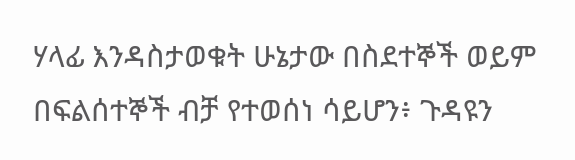ሃላፊ እንዳስታወቁት ሁኔታው በስደተኞች ወይም በፍልሰተኞች ብቻ የተወሰነ ሳይሆን፥ ጉዳዩን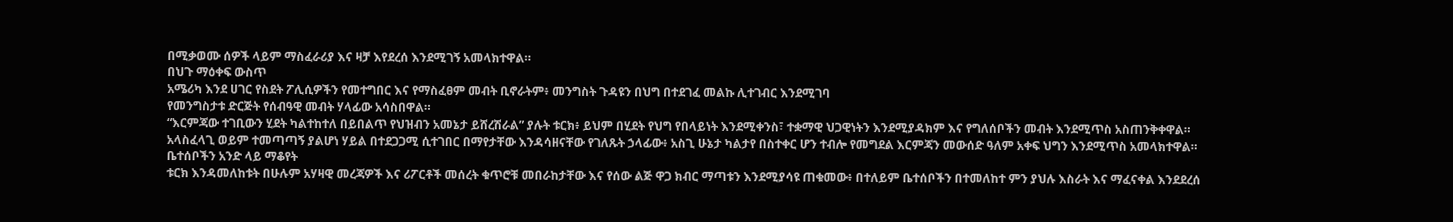በሚቃወሙ ሰዎች ላይም ማስፈራሪያ እና ዛቻ እየደረሰ እንደሚገኝ አመላክተዋል።
በህጉ ማዕቀፍ ውስጥ
አሜሪካ እንደ ሀገር የስደት ፖሊሲዎችን የመተግበር እና የማስፈፀም መብት ቢኖራትም፥ መንግስት ጉዳዩን በህግ በተደገፈ መልኩ ሊተገብር እንደሚገባ
የመንግስታቱ ድርጅት የሰብዓዊ መብት ሃላፊው አሳስበዋል።
“እርምጃው ተገቢውን ሂደት ካልተከተለ በይበልጥ የህዝብን አመኔታ ይሸረሽራል” ያሉት ቱርክ፥ ይህም በሂደት የህግ የበላይነት እንደሚቀንስ፣ ተቋማዊ ህጋዊነትን እንደሚያዳክም እና የግለሰቦችን መብት እንደሚጥስ አስጠንቅቀዋል።
አላስፈላጊ ወይም ተመጣጣኝ ያልሆነ ሃይል በተደጋጋሚ ሲተገበር በማየታቸው እንዳሳዘናቸው የገለጹት ኃላፊው፥ አስጊ ሁኔታ ካልታየ በስተቀር ሆን ተብሎ የመግደል እርምጃን መውሰድ ዓለም አቀፍ ህግን እንደሚጥስ አመላክተዋል።
ቤተሰቦችን አንድ ላይ ማቆየት
ቱርክ እንዳመለከቱት በሁሉም አሃዛዊ መረጃዎች እና ሪፖርቶች መሰረት ቁጥሮቹ መበራከታቸው እና የሰው ልጅ ዋጋ ክብር ማጣቱን እንደሚያሳዩ ጠቁመው፥ በተለይም ቤተሰቦችን በተመለከተ ምን ያህሉ እስራት እና ማፈናቀል እንደደረሰ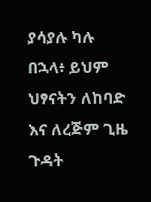ያሳያሉ ካሉ በኋላ፥ ይህም ህፃናትን ለከባድ እና ለረጅም ጊዜ ጉዳት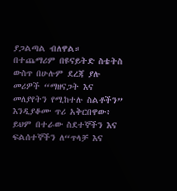ያጋልጣል ብለዋል።
በተጨማሪም በዩናይትድ ስቴትስ ውስጥ በሁሉም ደረጃ ያሉ መሪዎች “ማዘናጋት እና መለያየትን የሚከተሉ ስልቶችን” እንዲያቆሙ ጥሪ አቅርበዋው፥ ይህም በተራው ስደተኞችን እና ፍልሰተኞችን ለ“ጥላቻ እና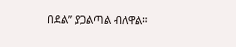በደል” ያጋልጣል ብለዋል።